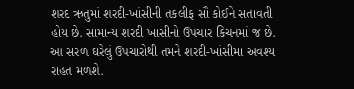શરદ ઋતુમાં શરદી-ખાંસીની તકલીફ સૌ કોઈને સતાવતી હોય છે. સામાન્ય શરદી ખાસીનો ઉપચાર કિચનમાં જ છે. આ સરળ ઘરેલું ઉપચારોથી તમને શરદી-ખાંસીમા અવશ્ય રાહત મળશે.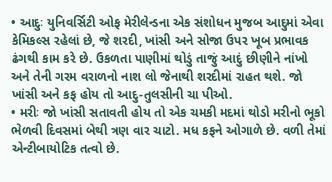• આદુઃ યુનિવર્સિટી ઓફ મેરીલેન્ડના એક સંશોધન મુજબ આદુમાં એવા કેમિકલ્સ રહેલાં છે, જે શરદી, ખાંસી અને સોજા ઉપર ખૂબ પ્રભાવક ઢંગથી કામ કરે છે. ઉકળતા પાણીમાં થોડું તાજું આદું છીણીને નાંખો અને તેની ગરમ વરાળનો નાશ લો જેનાથી શરદીમાં રાહત થશે. જો ખાંસી અને કફ હોય તો આદુ-તુલસીની ચા પીઓ.
• મરીઃ જો ખાંસી સતાવતી હોય તો એક ચમકી મદમાં થોડો મરીનો ભૂકો ભેળવી દિવસમાં બેથી ત્રણ વાર ચાટો. મધ કફને ઓગાળે છે. વળી તેમાં એન્ટીબાયોટિક તત્વો છે.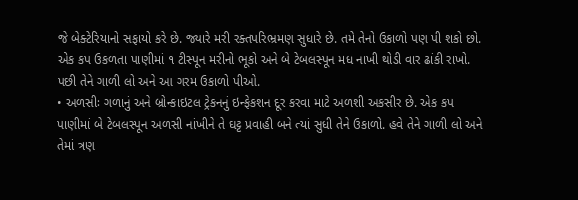જે બેક્ટેરિયાનો સફાયો કરે છે. જ્યારે મરી રક્તપરિભ્રમણ સુધારે છે. તમે તેનો ઉકાળો પણ પી શકો છો. એક કપ ઉકળતા પાણીમાં ૧ ટીસ્પૂન મરીનો ભૂકો અને બે ટેબલસ્પૂન મધ નાખી થોડી વાર ઢાંકી રાખો. પછી તેને ગાળી લો અને આ ગરમ ઉકાળો પીઓ.
• અળસીઃ ગળાનું અને બ્રોન્કાઇટલ ટ્રેકનનું ઇન્ફેકશન દૂર કરવા માટે અળશી અકસીર છે. એક કપ પાણીમાં બે ટેબલસ્પૂન અળસી નાંખીને તે ઘટ્ટ પ્રવાહી બને ત્યાં સુધી તેને ઉકાળો. હવે તેને ગાળી લો અને તેમાં ત્રણ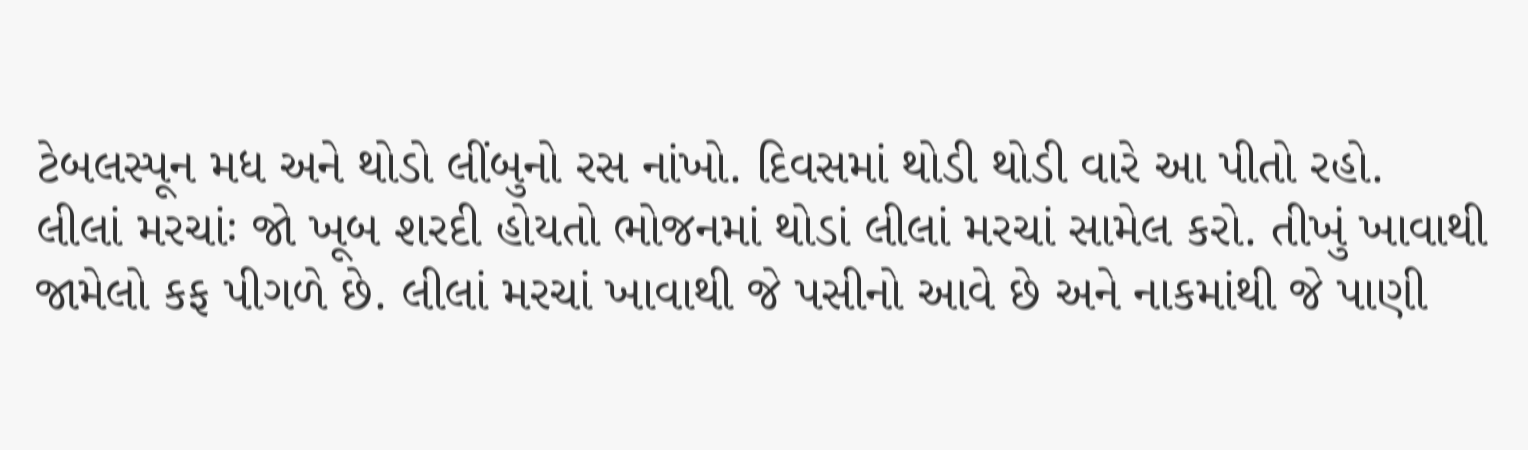ટેબલસ્પૂન મધ અને થોડો લીંબુનો રસ નાંખો. દિવસમાં થોડી થોડી વારે આ પીતો રહો.
લીલાં મરચાંઃ જો ખૂબ શરદી હોયતો ભોજનમાં થોડાં લીલાં મરચાં સામેલ કરો. તીખું ખાવાથી જામેલો કફ પીગળે છે. લીલાં મરચાં ખાવાથી જે પસીનો આવે છે અને નાકમાંથી જે પાણી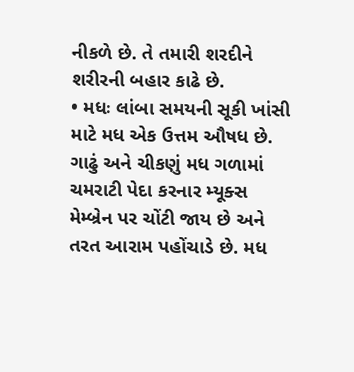નીકળે છે. તે તમારી શરદીને શરીરની બહાર કાઢે છે.
• મધઃ લાંબા સમયની સૂકી ખાંસી માટે મધ એક ઉત્તમ ઔષધ છે. ગાઢું અને ચીકણું મધ ગળામાં ચમરાટી પેદા કરનાર મ્યૂક્સ મેમ્બ્રેન પર ચોંટી જાય છે અને તરત આરામ પહોંચાડે છે. મધ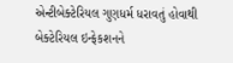એન્ટીબેક્ટેરિયલ ગુણધર્મ ધરાવતું હોવાથી બેક્ટેરિયલ ઇન્ફેકશનને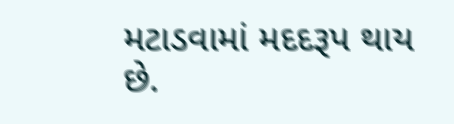મટાડવામાં મદદરૂપ થાય છે.